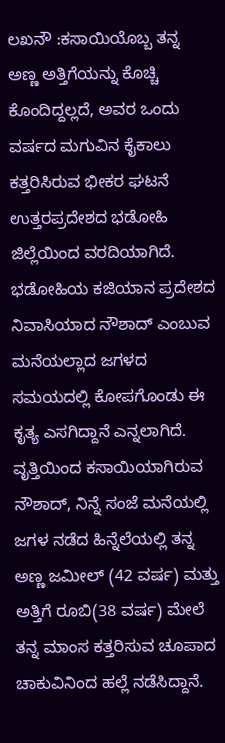ಲಖನೌ :ಕಸಾಯಿಯೊಬ್ಬ ತನ್ನ ಅಣ್ಣ ಅತ್ತಿಗೆಯನ್ನು ಕೊಚ್ಚಿ ಕೊಂದಿದ್ದಲ್ಲದೆ, ಅವರ ಒಂದು ವರ್ಷದ ಮಗುವಿನ ಕೈಕಾಲು ಕತ್ತರಿಸಿರುವ ಭೀಕರ ಘಟನೆ ಉತ್ತರಪ್ರದೇಶದ ಭಡೋಹಿ ಜಿಲ್ಲೆಯಿಂದ ವರದಿಯಾಗಿದೆ. ಭಡೋಹಿಯ ಕಜಿಯಾನ ಪ್ರದೇಶದ ನಿವಾಸಿಯಾದ ನೌಶಾದ್ ಎಂಬುವ ಮನೆಯಲ್ಲಾದ ಜಗಳದ ಸಮಯದಲ್ಲಿ ಕೋಪಗೊಂಡು ಈ ಕೃತ್ಯ ಎಸಗಿದ್ದಾನೆ ಎನ್ನಲಾಗಿದೆ.
ವೃತ್ತಿಯಿಂದ ಕಸಾಯಿಯಾಗಿರುವ ನೌಶಾದ್, ನಿನ್ನೆ ಸಂಜೆ ಮನೆಯಲ್ಲಿ ಜಗಳ ನಡೆದ ಹಿನ್ನೆಲೆಯಲ್ಲಿ ತನ್ನ ಅಣ್ಣ ಜಮೀಲ್ (42 ವರ್ಷ) ಮತ್ತು ಅತ್ತಿಗೆ ರೂಬಿ(38 ವರ್ಷ) ಮೇಲೆ ತನ್ನ ಮಾಂಸ ಕತ್ತರಿಸುವ ಚೂಪಾದ ಚಾಕುವಿನಿಂದ ಹಲ್ಲೆ ನಡೆಸಿದ್ದಾನೆ.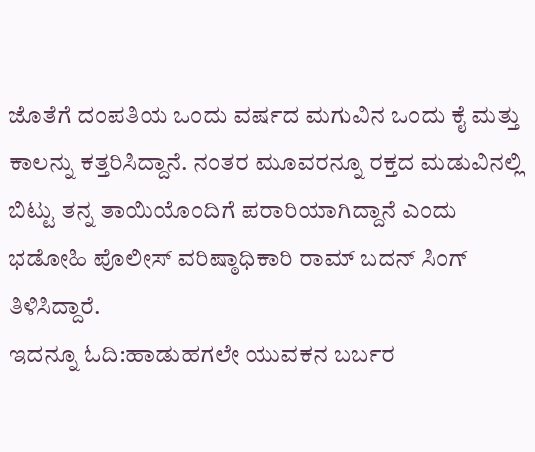ಜೊತೆಗೆ ದಂಪತಿಯ ಒಂದು ವರ್ಷದ ಮಗುವಿನ ಒಂದು ಕೈ ಮತ್ತು ಕಾಲನ್ನು ಕತ್ತರಿಸಿದ್ದಾನೆ. ನಂತರ ಮೂವರನ್ನೂ ರಕ್ತದ ಮಡುವಿನಲ್ಲಿ ಬಿಟ್ಟು ತನ್ನ ತಾಯಿಯೊಂದಿಗೆ ಪರಾರಿಯಾಗಿದ್ದಾನೆ ಎಂದು ಭಡೋಹಿ ಪೊಲೀಸ್ ವರಿಷ್ಠಾಧಿಕಾರಿ ರಾಮ್ ಬದನ್ ಸಿಂಗ್ ತಿಳಿಸಿದ್ದಾರೆ.
ಇದನ್ನೂ ಓದಿ:ಹಾಡುಹಗಲೇ ಯುವಕನ ಬರ್ಬರ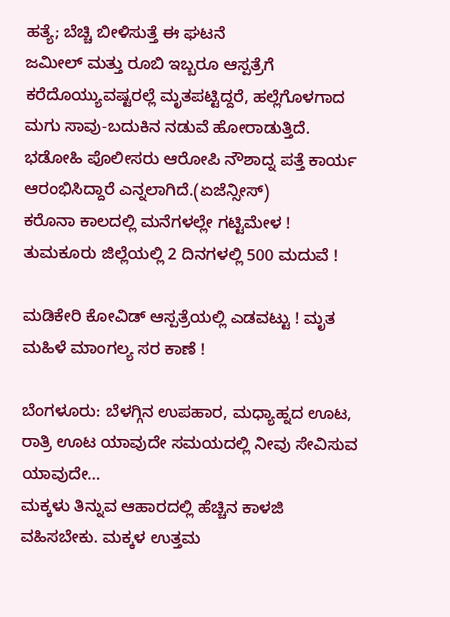ಹತ್ಯೆ; ಬೆಚ್ಚಿ ಬೀಳಿಸುತ್ತೆ ಈ ಘಟನೆ
ಜಮೀಲ್ ಮತ್ತು ರೂಬಿ ಇಬ್ಬರೂ ಆಸ್ಪತ್ರೆಗೆ ಕರೆದೊಯ್ಯುವಷ್ಟರಲ್ಲೆ ಮೃತಪಟ್ಟಿದ್ದರೆ, ಹಲ್ಲೆಗೊಳಗಾದ ಮಗು ಸಾವು-ಬದುಕಿನ ನಡುವೆ ಹೋರಾಡುತ್ತಿದೆ. ಭಡೋಹಿ ಪೊಲೀಸರು ಆರೋಪಿ ನೌಶಾದ್ನ ಪತ್ತೆ ಕಾರ್ಯ ಆರಂಭಿಸಿದ್ದಾರೆ ಎನ್ನಲಾಗಿದೆ.(ಏಜೆನ್ಸೀಸ್)
ಕರೊನಾ ಕಾಲದಲ್ಲಿ ಮನೆಗಳಲ್ಲೇ ಗಟ್ಟಿಮೇಳ ! ತುಮಕೂರು ಜಿಲ್ಲೆಯಲ್ಲಿ 2 ದಿನಗಳಲ್ಲಿ 500 ಮದುವೆ !

ಮಡಿಕೇರಿ ಕೋವಿಡ್ ಆಸ್ಪತ್ರೆಯಲ್ಲಿ ಎಡವಟ್ಟು ! ಮೃತ ಮಹಿಳೆ ಮಾಂಗಲ್ಯ ಸರ ಕಾಣೆ !

ಬೆಂಗಳೂರು: ಬೆಳಗ್ಗಿನ ಉಪಹಾರ, ಮಧ್ಯಾಹ್ನದ ಊಟ, ರಾತ್ರಿ ಊಟ ಯಾವುದೇ ಸಮಯದಲ್ಲಿ ನೀವು ಸೇವಿಸುವ ಯಾವುದೇ…
ಮಕ್ಕಳು ತಿನ್ನುವ ಆಹಾರದಲ್ಲಿ ಹೆಚ್ಚಿನ ಕಾಳಜಿ ವಹಿಸಬೇಕು. ಮಕ್ಕಳ ಉತ್ತಮ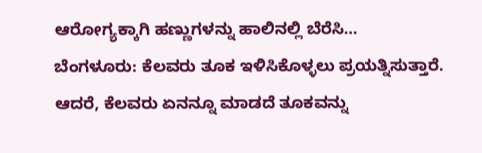ಆರೋಗ್ಯಕ್ಕಾಗಿ ಹಣ್ಣುಗಳನ್ನು ಹಾಲಿನಲ್ಲಿ ಬೆರೆಸಿ…
ಬೆಂಗಳೂರು: ಕೆಲವರು ತೂಕ ಇಳಿಸಿಕೊಳ್ಳಲು ಪ್ರಯತ್ನಿಸುತ್ತಾರೆ. ಆದರೆ, ಕೆಲವರು ಏನನ್ನೂ ಮಾಡದೆ ತೂಕವನ್ನು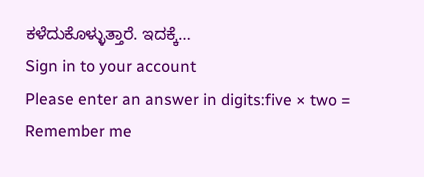ಕಳೆದುಕೊಳ್ಳುತ್ತಾರೆ. ಇದಕ್ಕೆ…
Sign in to your account
Please enter an answer in digits:five × two =
Remember me